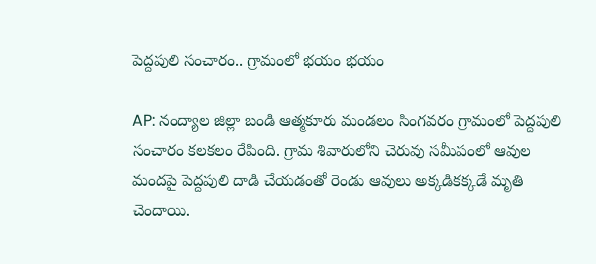పెద్దపులి సంచారం.. గ్రామంలో భయం భయం

AP: నంద్యాల జిల్లా బండి ఆత్మకూరు మండలం సింగవరం గ్రామంలో పెద్దపులి సంచారం కలకలం రేపింది. గ్రామ శివారులోని చెరువు సమీపంలో ఆవుల మందపై పెద్దపులి దాడి చేయడంతో రెండు ఆవులు అక్కడికక్కడే మృతి చెందాయి.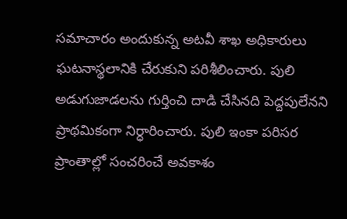సమాచారం అందుకున్న అటవీ శాఖ అధికారులు ఘటనాస్థలానికి చేరుకుని పరిశీలించారు. పులి అడుగుజాడలను గుర్తించి దాడి చేసినది పెద్దపులేనని ప్రాథమికంగా నిర్ధారించారు. పులి ఇంకా పరిసర ప్రాంతాల్లో సంచరించే అవకాశం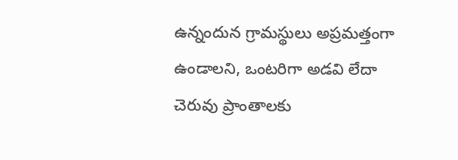ఉన్నందున గ్రామస్థులు అప్రమత్తంగా ఉండాలని, ఒంటరిగా అడవి లేదా చెరువు ప్రాంతాలకు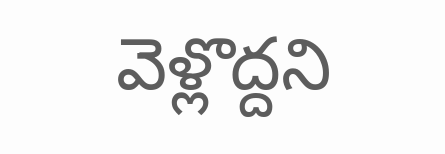వెళ్లొద్దని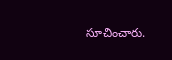సూచించారు.